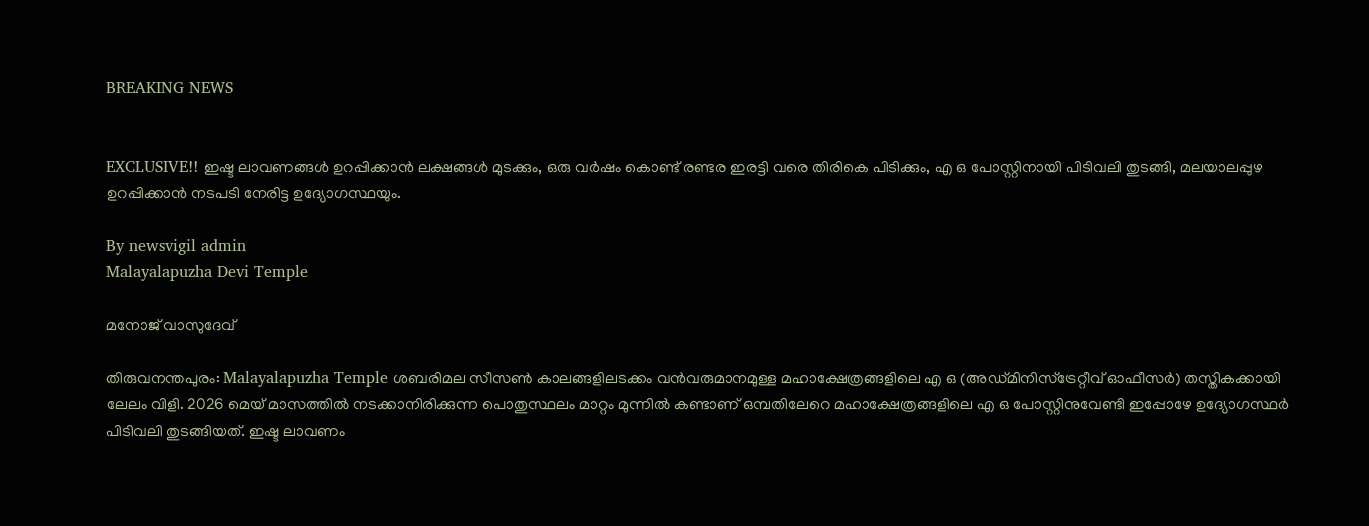BREAKING NEWS


EXCLUSIVE!! ഇഷ്ട ലാവണങ്ങൾ ഉറപ്പിക്കാൻ ലക്ഷങ്ങൾ മുടക്കും, ഒരു വർഷം കൊണ്ട് രണ്ടര ഇരട്ടി വരെ തിരികെ പിടിക്കും, എ ഒ പോസ്റ്റിനായി പിടിവലി തുടങ്ങി, മലയാലപ്പുഴ ഉറപ്പിക്കാൻ നടപടി നേരിട്ട ഉദ്യോഗസ്ഥയും.

By newsvigil admin
Malayalapuzha Devi Temple

മനോജ്‌ വാസുദേവ്

തിരുവനന്തപുരം: Malayalapuzha Temple ശബരിമല സീസൺ കാലങ്ങളിലടക്കം വൻവരുമാനമുള്ള മഹാക്ഷേത്രങ്ങളിലെ എ ഒ (അഡ്മിനിസ്ട്രേറ്റീവ് ഓഫീസർ) തസ്തികക്കായി ലേലം വിളി. 2026 മെയ് മാസത്തിൽ നടക്കാനിരിക്കുന്ന പൊതുസ്ഥലം മാറ്റം മുന്നിൽ കണ്ടാണ് ഒമ്പതിലേറെ മഹാക്ഷേത്രങ്ങളിലെ എ ഒ പോസ്റ്റിനുവേണ്ടി ഇപ്പോഴേ ഉദ്യോഗസ്ഥർ പിടിവലി തുടങ്ങിയത്. ഇഷ്ട ലാവണം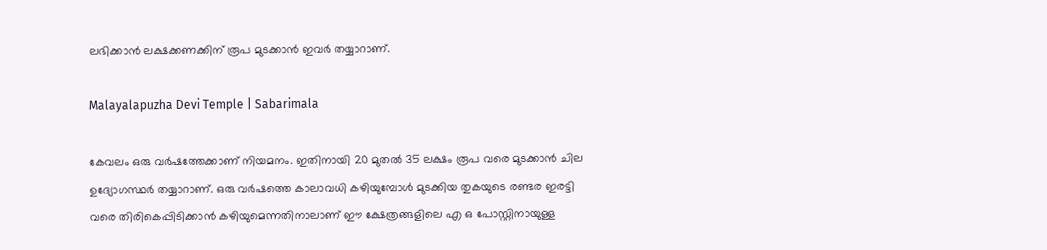ലഭിക്കാൻ ലക്ഷക്കണക്കിന് രൂപ മുടക്കാൻ ഇവർ തയ്യാറാണ്.

Malayalapuzha Devi Temple | Sabarimala

കേവലം ഒരു വർഷത്തേക്കാണ് നിയമനം. ഇതിനായി 20 മുതൽ 35 ലക്ഷം രൂപ വരെ മുടക്കാൻ ചില ഉദ്യോഗസ്ഥർ തയ്യാറാണ്. ഒരു വർഷത്തെ കാലാവധി കഴിയുമ്പോൾ മുടക്കിയ തുകയുടെ രണ്ടര ഇരട്ടി വരെ തിരികെപ്പിടിക്കാൻ കഴിയുമെന്നതിനാലാണ് ഈ ക്ഷേത്രങ്ങളിലെ എ ഒ പോസ്റ്റിനായുള്ള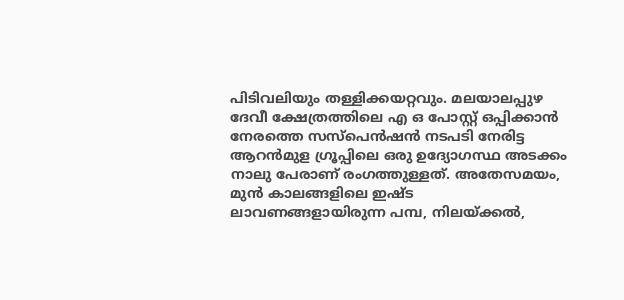പിടിവലിയും തള്ളിക്കയറ്റവും. മലയാലപ്പുഴ ദേവീ ക്ഷേത്രത്തിലെ എ ഒ പോസ്റ്റ് ഒപ്പിക്കാൻ നേരത്തെ സസ്പെൻഷൻ നടപടി നേരിട്ട ആറൻമുള ഗ്രൂപ്പിലെ ഒരു ഉദ്യോഗസ്ഥ അടക്കം നാലു പേരാണ് രംഗത്തുള്ളത്. അതേസമയം, മുൻ കാലങ്ങളിലെ ഇഷ്ട ലാവണങ്ങളായിരുന്ന പമ്പ, നിലയ്ക്കൽ,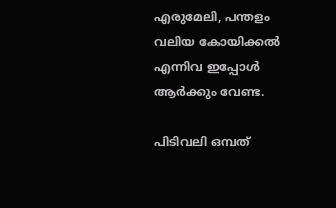എരുമേലി, പന്തളം വലിയ കോയിക്കൽ എന്നിവ ഇപ്പോൾ ആർക്കും വേണ്ട.

പിടിവലി ഒമ്പത്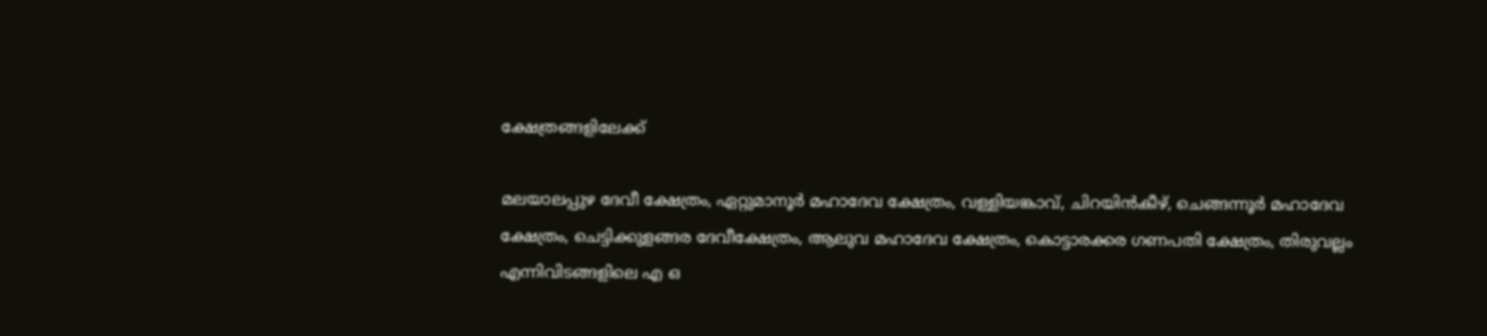ക്ഷേത്രങ്ങളിലേക്ക്

മലയാലപ്പുഴ ദേവീ ക്ഷേത്രം, ഏറ്റുമാനൂർ മഹാദേവ ക്ഷേത്രം, വള്ളിയങ്കാവ്, ചിറയിൻകീഴ്, ചെങ്ങന്നൂർ മഹാദേവ ക്ഷേത്രം, ചെട്ടിക്കുളങ്ങര ദേവീക്ഷേത്രം, ആലുവ മഹാദേവ ക്ഷേത്രം, കൊട്ടാരക്കര ഗണപതി ക്ഷേത്രം, തിരുവല്ലം എന്നിവിടങ്ങളിലെ എ ഒ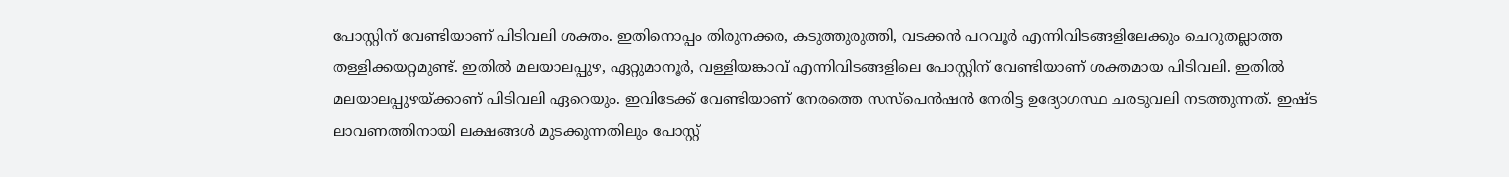പോസ്റ്റിന് വേണ്ടിയാണ് പിടിവലി ശക്തം. ഇതിനൊപ്പം തിരുനക്കര, കടുത്തുരുത്തി, വടക്കൻ പറവൂർ എന്നിവിടങ്ങളിലേക്കും ചെറുതല്ലാത്ത തള്ളിക്കയറ്റമുണ്ട്. ഇതിൽ മലയാലപ്പുഴ, ഏറ്റുമാനൂർ, വള്ളിയങ്കാവ് എന്നിവിടങ്ങളിലെ പോസ്റ്റിന് വേണ്ടിയാണ് ശക്തമായ പിടിവലി. ഇതിൽ മലയാലപ്പുഴയ്ക്കാണ് പിടിവലി ഏറെയും. ഇവിടേക്ക് വേണ്ടിയാണ് നേരത്തെ സസ്പെൻഷൻ നേരിട്ട ഉദ്യോഗസ്ഥ ചരടുവലി നടത്തുന്നത്. ഇഷ്ട ലാവണത്തിനായി ലക്ഷങ്ങൾ മുടക്കുന്നതിലും പോസ്റ്റ്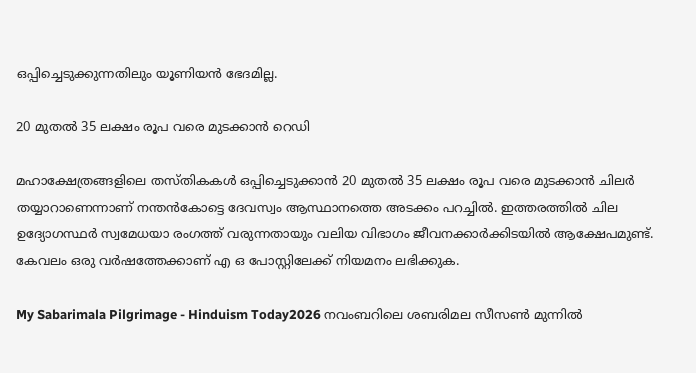ഒപ്പിച്ചെടുക്കുന്നതിലും യൂണിയൻ ഭേദമില്ല.

20 മുതൽ 35 ലക്ഷം രൂപ വരെ മുടക്കാൻ റെഡി

മഹാക്ഷേത്രങ്ങളിലെ തസ്തികകൾ ഒപ്പിച്ചെടുക്കാൻ 20 മുതൽ 35 ലക്ഷം രൂപ വരെ മുടക്കാൻ ചിലർ തയ്യാറാണെന്നാണ് നന്തൻകോട്ടെ ദേവസ്വം ആസ്ഥാനത്തെ അടക്കം പറച്ചിൽ. ഇത്തരത്തിൽ ചില ഉദ്യോഗസ്ഥർ സ്വമേധയാ രംഗത്ത് വരുന്നതായും വലിയ വിഭാഗം ജീവനക്കാർക്കിടയിൽ ആക്ഷേപമുണ്ട്. കേവലം ഒരു വർഷത്തേക്കാണ് എ ഒ പോസ്റ്റിലേക്ക് നിയമനം ലഭിക്കുക.

My Sabarimala Pilgrimage - Hinduism Today2026 നവംബറിലെ ശബരിമല സീസൺ മുന്നിൽ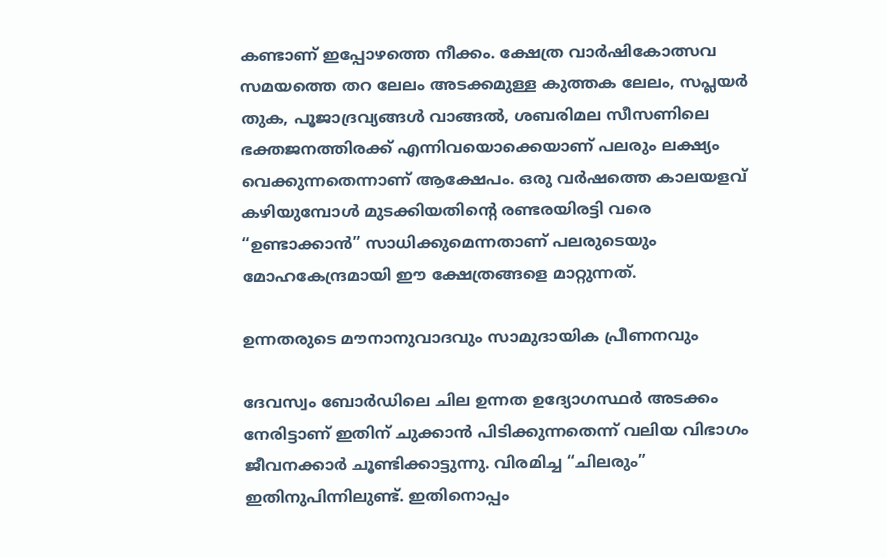കണ്ടാണ് ഇപ്പോഴത്തെ നീക്കം. ക്ഷേത്ര വാർഷികോത്സവ സമയത്തെ തറ ലേലം അടക്കമുള്ള കുത്തക ലേലം, സപ്ലയർ തുക, പൂജാദ്രവ്യങ്ങൾ വാങ്ങൽ, ശബരിമല സീസണിലെ ഭക്തജനത്തിരക്ക് എന്നിവയൊക്കെയാണ് പലരും ലക്ഷ്യം വെക്കുന്നതെന്നാണ് ആക്ഷേപം. ഒരു വർഷത്തെ കാലയളവ് കഴിയുമ്പോൾ മുടക്കിയതിന്റെ രണ്ടരയിരട്ടി വരെ “ഉണ്ടാക്കാൻ” സാധിക്കുമെന്നതാണ് പലരുടെയും മോഹകേന്ദ്രമായി ഈ ക്ഷേത്രങ്ങളെ മാറ്റുന്നത്.

ഉന്നതരുടെ മൗനാനുവാദവും സാമുദായിക പ്രീണനവും

ദേവസ്വം ബോർഡിലെ ചില ഉന്നത ഉദ്യോഗസ്ഥർ അടക്കം നേരിട്ടാണ് ഇതിന് ചുക്കാൻ പിടിക്കുന്നതെന്ന് വലിയ വിഭാഗം ജീവനക്കാർ ചൂണ്ടിക്കാട്ടുന്നു. വിരമിച്ച “ചിലരും” ഇതിനുപിന്നിലുണ്ട്. ഇതിനൊപ്പം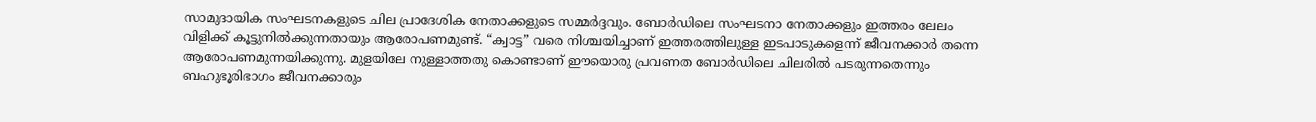സാമുദായിക സംഘടനകളുടെ ചില പ്രാദേശിക നേതാക്കളുടെ സമ്മർദ്ദവും. ബോർഡിലെ സംഘടനാ നേതാക്കളും ഇത്തരം ലേലം വിളിക്ക് കൂട്ടുനിൽക്കുന്നതായും ആരോപണമുണ്ട്. “ക്വാട്ട” വരെ നിശ്ചയിച്ചാണ് ഇത്തരത്തിലുള്ള ഇടപാടുകളെന്ന് ജീവനക്കാർ തന്നെ ആരോപണമുന്നയിക്കുന്നു. മുളയിലേ നുള്ളാത്തതു കൊണ്ടാണ് ഈയൊരു പ്രവണത ബോർഡിലെ ചിലരിൽ പടരുന്നതെന്നും ബഹുഭൂരിഭാഗം ജീവനക്കാരും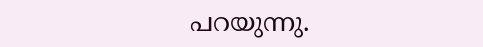പറയുന്നു.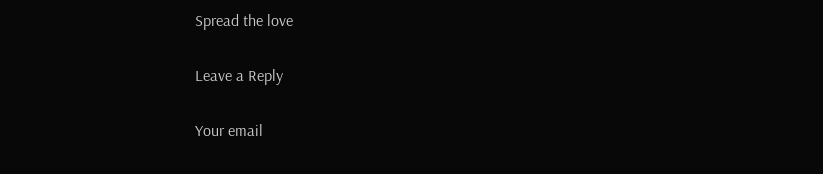Spread the love

Leave a Reply

Your email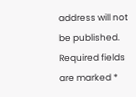address will not be published. Required fields are marked *